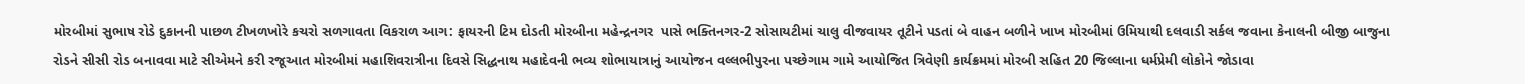મોરબીમાં સુભાષ રોડે દુકાનની પાછળ ટીખળખોરે કચરો સળગાવતા વિકરાળ આગ: ફાયરની ટિમ દોડતી મોરબીના મહેન્દ્રનગર  પાસે ભક્તિનગર-2 સોસાયટીમાં ચાલુ વીજવાયર તૂટીને પડતાં બે વાહન બળીને ખાખ મોરબીમાં ઉમિયાથી દલવાડી સર્કલ જવાના કેનાલની બીજી બાજુના રોડને સીસી રોડ બનાવવા માટે સીએમને કરી રજૂઆત મોરબીમાં મહાશિવરાત્રીના દિવસે સિદ્ધનાથ મહાદેવની ભવ્ય શોભાયાત્રાનું આયોજન વલ્લભીપુરના પચ્છેગામ ગામે આયોજિત ત્રિવેણી કાર્યક્રમમાં મોરબી સહિત 20 જિલ્લાના ધર્મપ્રેમી લોકોને જોડાવા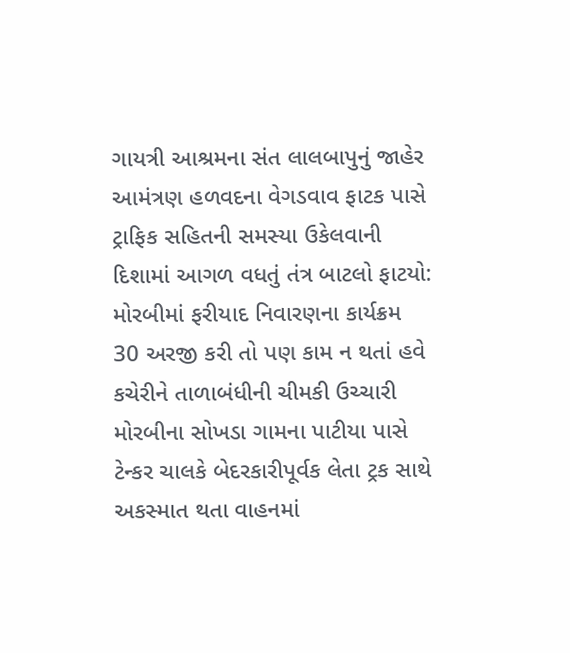ગાયત્રી આશ્રમના સંત લાલબાપુનું જાહેર આમંત્રણ હળવદના વેગડવાવ ફાટક પાસે ટ્રાફિક સહિતની સમસ્યા ઉકેલવાની દિશામાં આગળ વધતું તંત્ર બાટલો ફાટયો: મોરબીમાં ફરીયાદ નિવારણના કાર્યક્રમ 30 અરજી કરી તો પણ કામ ન થતાં હવે કચેરીને તાળાબંધીની ચીમકી ઉચ્ચારી મોરબીના સોખડા ગામના પાટીયા પાસે ટેન્કર ચાલકે બેદરકારીપૂર્વક લેતા ટ્રક સાથે અકસ્માત થતા વાહનમાં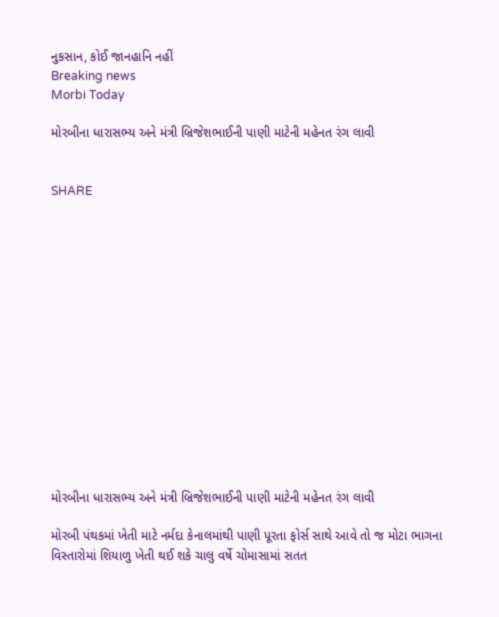નુકસાન, કોઈ જાનહાનિ નહીં
Breaking news
Morbi Today

મોરબીના ધારાસભ્ય અને મંત્રી બ્રિજેશભાઈની પાણી માટેની મહેનત રંગ લાવી


SHARE















મોરબીના ધારાસભ્ય અને મંત્રી બ્રિજેશભાઈની પાણી માટેની મહેનત રંગ લાવી

મોરબી પંથકમાં ખેતી માટે નર્મદા કેનાલમાંથી પાણી પૂરતા ફોર્સ સાથે આવે તો જ મોટા ભાગના વિસ્તારોમાં શિયાળુ ખેતી થઈ શકે ચાલુ વર્ષે ચોમાસામાં સતત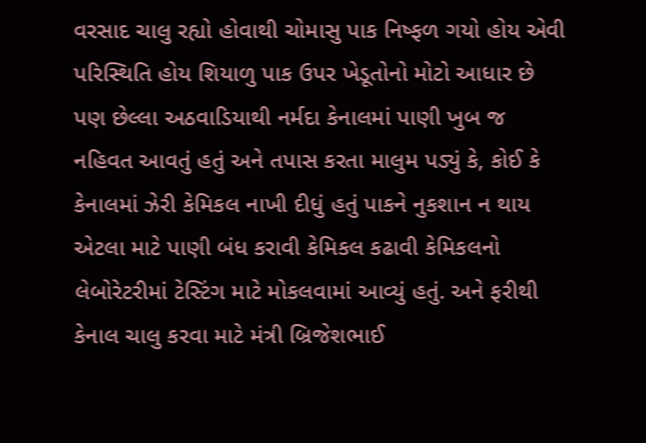વરસાદ ચાલુ રહ્યો હોવાથી ચોમાસુ પાક નિષ્ફળ ગયો હોય એવી પરિસ્થિતિ હોય શિયાળુ પાક ઉપર ખેડૂતોનો મોટો આધાર છે પણ છેલ્લા અઠવાડિયાથી નર્મદા કેનાલમાં પાણી ખુબ જ નહિવત આવતું હતું અને તપાસ કરતા માલુમ પડ્યું કે, કોઈ કે કેનાલમાં ઝેરી કેમિકલ નાખી દીધું હતું પાકને નુકશાન ન થાય એટલા માટે પાણી બંધ કરાવી કેમિકલ કઢાવી કેમિકલનો લેબોરેટરીમાં ટેસ્ટિંગ માટે મોકલવામાં આવ્યું હતું. અને ફરીથી કેનાલ ચાલુ કરવા માટે મંત્રી બ્રિજેશભાઈ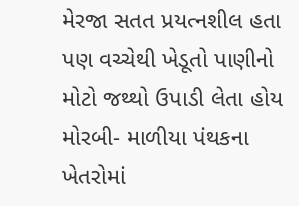મેરજા સતત પ્રયત્નશીલ હતા પણ વચ્ચેથી ખેડૂતો પાણીનો મોટો જથ્થો ઉપાડી લેતા હોય મોરબી- માળીયા પંથકના ખેતરોમાં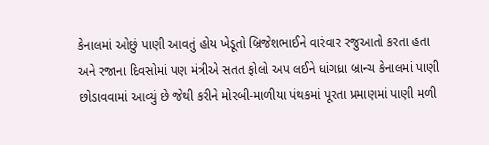કેનાલમાં ઓછું પાણી આવતું હોય ખેડૂતો બ્રિજેશભાઈને વારંવાર રજુઆતો કરતા હતા અને રજાના દિવસોમાં પણ મંત્રીએ સતત ફોલો અપ લઈને ધાંગધ્રા બ્રાન્ચ કેનાલમાં પાણી છોડાવવામાં આવ્યું છે જેથી કરીને મોરબી-માળીયા પંથકમાં પૂરતા પ્રમાણમાં પાણી મળી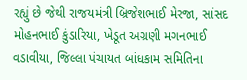રહ્યું છે જેથી રાજયમંત્રી બ્રિજેશભાઈ મેરજા, સાંસદ મોહનભાઈ કુંડારિયા, ખેડૂત અગ્રણી મગનભાઈ વડાવીયા, જિલ્લા પંચાયત બાંધકામ સમિતિના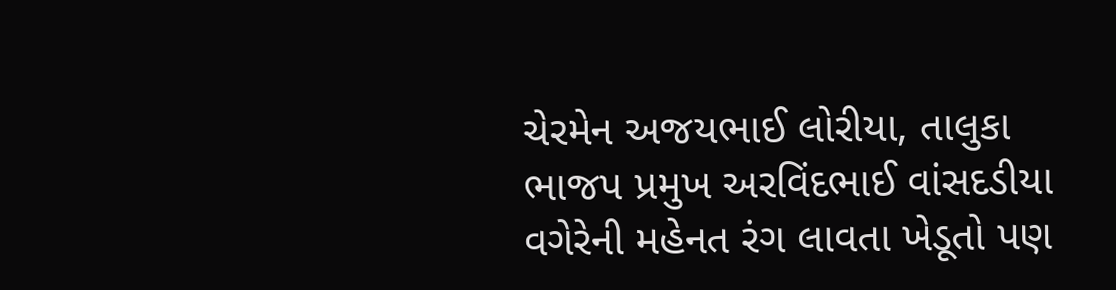ચેરમેન અજયભાઈ લોરીયા, તાલુકા ભાજપ પ્રમુખ અરવિંદભાઈ વાંસદડીયા વગેરેની મહેનત રંગ લાવતા ખેડૂતો પણ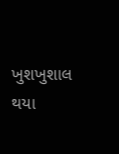ખુશખુશાલ થયા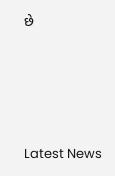છે






Latest News